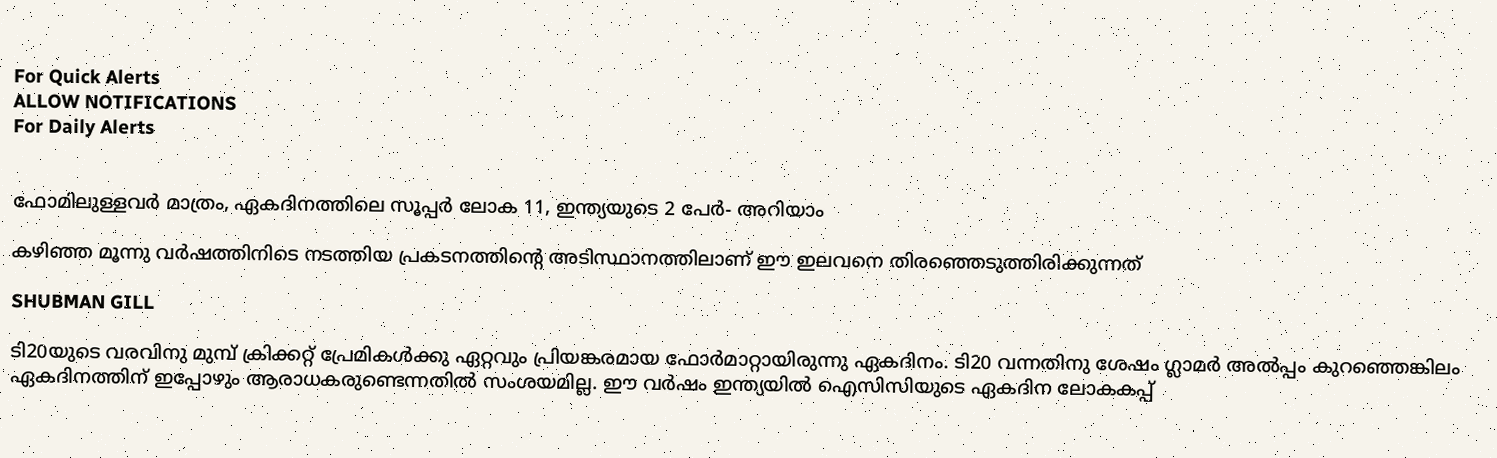For Quick Alerts
ALLOW NOTIFICATIONS
For Daily Alerts


ഫോമിലുള്ളവര്‍ മാത്രം, ഏകദിനത്തിലെ സൂപ്പര്‍ ലോക 11, ഇന്ത്യയുടെ 2 പേര്‍- അറിയാം

കഴിഞ്ഞ മൂന്നു വര്‍ഷത്തിനിടെ നടത്തിയ പ്രകടനത്തിന്റെ അടിസ്ഥാനത്തിലാണ് ഈ ഇലവനെ തിരഞ്ഞെടുത്തിരിക്കുന്നത്

SHUBMAN GILL

ടി20യുടെ വരവിനു മുമ്പ് ക്രിക്കറ്റ് പ്രേമികള്‍ക്കു ഏറ്റവും പ്രിയങ്കരമായ ഫോര്‍മാറ്റായിരുന്നു ഏകദിനം. ടി20 വന്നതിനു ശേഷം ഗ്ലാമര്‍ അല്‍പ്പം കുറഞ്ഞെങ്കിലം ഏകദിനത്തിന് ഇപ്പോഴും ആരാധകരുണ്ടെന്നതില്‍ സംശയമില്ല. ഈ വര്‍ഷം ഇന്ത്യയില്‍ ഐസിസിയുടെ ഏകദിന ലോകകപ്പ്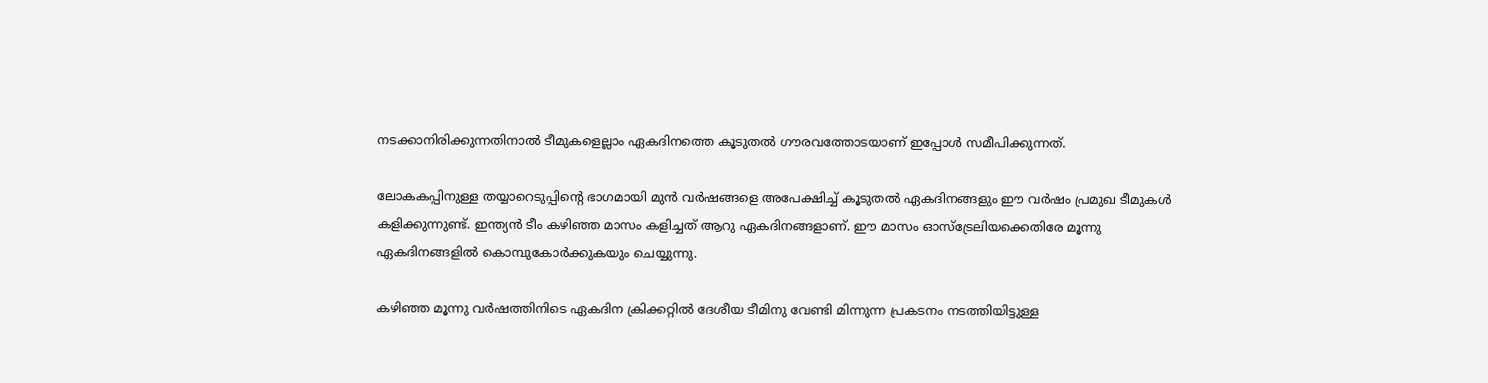നടക്കാനിരിക്കുന്നതിനാല്‍ ടീമുകളെല്ലാം ഏകദിനത്തെ കൂടുതല്‍ ഗൗരവത്തോടയാണ് ഇപ്പോള്‍ സമീപിക്കുന്നത്.

ലോകകപ്പിനുള്ള തയ്യാറെടുപ്പിന്റെ ഭാഗമായി മുന്‍ വര്‍ഷങ്ങളെ അപേക്ഷിച്ച് കൂടുതല്‍ ഏകദിനങ്ങളും ഈ വര്‍ഷം പ്രമുഖ ടീമുകള്‍ കളിക്കുന്നുണ്ട്. ഇന്ത്യന്‍ ടീം കഴിഞ്ഞ മാസം കളിച്ചത് ആറു ഏകദിനങ്ങളാണ്. ഈ മാസം ഓസ്‌ട്രേലിയക്കെതിരേ മൂന്നു ഏകദിനങ്ങളില്‍ കൊമ്പുകോര്‍ക്കുകയും ചെയ്യുന്നു.

കഴിഞ്ഞ മൂന്നു വര്‍ഷത്തിനിടെ ഏകദിന ക്രിക്കറ്റില്‍ ദേശീയ ടീമിനു വേണ്ടി മിന്നുന്ന പ്രകടനം നടത്തിയിട്ടുള്ള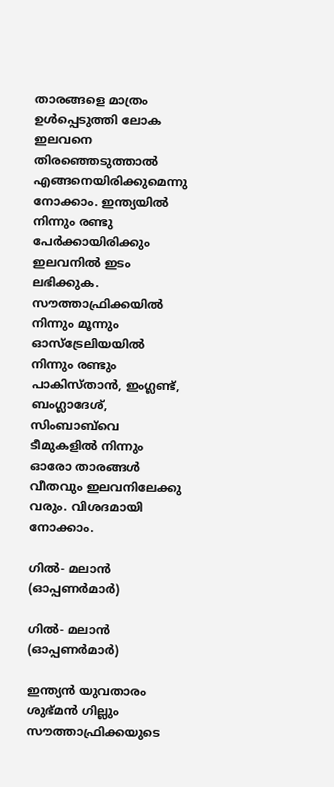താരങ്ങളെ മാത്രം ഉള്‍പ്പെടുത്തി ലോക ഇലവനെ തിരഞ്ഞെടുത്താല്‍ എങ്ങനെയിരിക്കുമെന്നു നോക്കാം. ഇന്ത്യയില്‍ നിന്നും രണ്ടു പേര്‍ക്കായിരിക്കും ഇലവനില്‍ ഇടം ലഭിക്കുക. സൗത്താഫ്രിക്കയില്‍ നിന്നും മൂന്നും ഓസ്‌ട്രേലിയയില്‍ നിന്നും രണ്ടും പാകിസ്താന്‍, ഇംഗ്ലണ്ട്, ബംഗ്ലാദേശ്, സിംബാബ്‌വെ ടീമുകളില്‍ നിന്നും ഓരോ താരങ്ങള്‍ വീതവും ഇലവനിലേക്കു വരും. വിശദമായി നോക്കാം.

ഗില്‍- മലാന്‍ (ഓപ്പണര്‍മാര്‍)

ഗില്‍- മലാന്‍ (ഓപ്പണര്‍മാര്‍)

ഇന്ത്യന്‍ യുവതാരം ശുഭ്മന്‍ ഗില്ലും സൗത്താഫ്രിക്കയുടെ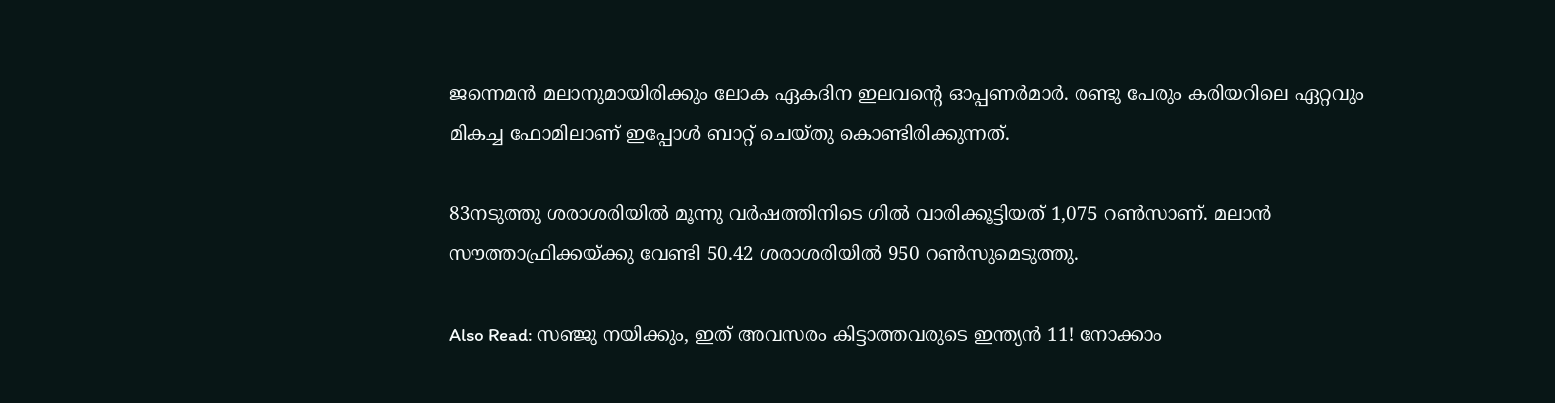ജന്നെമന്‍ മലാനുമായിരിക്കും ലോക ഏകദിന ഇലവന്റെ ഓപ്പണര്‍മാര്‍. രണ്ടു പേരും കരിയറിലെ ഏറ്റവും മികച്ച ഫോമിലാണ് ഇപ്പോള്‍ ബാറ്റ് ചെയ്തു കൊണ്ടിരിക്കുന്നത്.

83നടുത്തു ശരാശരിയില്‍ മൂന്നു വര്‍ഷത്തിനിടെ ഗില്‍ വാരിക്കൂട്ടിയത് 1,075 റണ്‍സാണ്. മലാന്‍ സൗത്താഫ്രിക്കയ്ക്കു വേണ്ടി 50.42 ശരാശരിയില്‍ 950 റണ്‍സുമെടുത്തു.

Also Read: സഞ്ജു നയിക്കും, ഇത് അവസരം കിട്ടാത്തവരുടെ ഇന്ത്യന്‍ 11! നോക്കാം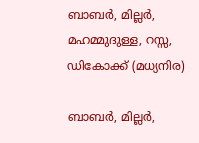ബാബര്‍, മില്ലര്‍, മഹമ്മുദുള്ള, റസ്സ, ഡികോക്ക് (മധ്യനിര)

ബാബര്‍, മില്ലര്‍,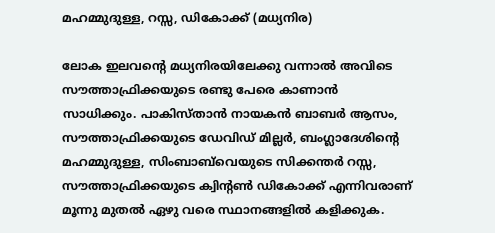മഹമ്മുദുള്ള, റസ്സ, ഡികോക്ക് (മധ്യനിര)

ലോക ഇലവന്റെ മധ്യനിരയിലേക്കു വന്നാല്‍ അവിടെ സൗത്താഫ്രിക്കയുടെ രണ്ടു പേരെ കാണാന്‍ സാധിക്കും. പാകിസ്താന്‍ നായകന്‍ ബാബര്‍ ആസം, സൗത്താഫ്രിക്കയുടെ ഡേവിഡ് മില്ലര്‍, ബംഗ്ലാദേശിന്റെ മഹമ്മുദുള്ള, സിംബാബ്‌വെയുടെ സിക്കന്തര്‍ റസ്സ, സൗത്താഫ്രിക്കയുടെ ക്വിന്റണ്‍ ഡികോക്ക് എന്നിവരാണ് മൂന്നു മുതല്‍ ഏഴു വരെ സ്ഥാനങ്ങളില്‍ കളിക്കുക.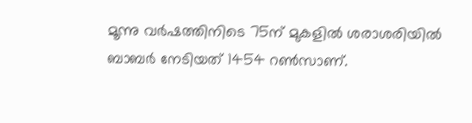മൂന്നു വര്‍ഷത്തിനിടെ 75ന് മുകളില്‍ ശരാശരിയില്‍ ബാബര്‍ നേടിയത് 1454 റണ്‍സാണ്.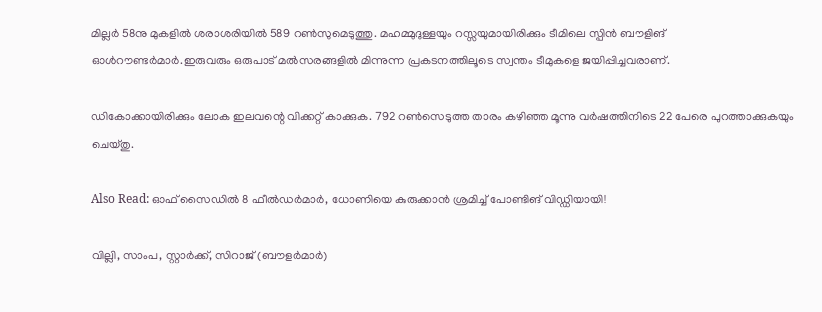മില്ലര്‍ 58നു മുകളില്‍ ശരാശരിയില്‍ 589 റണ്‍സുമെടുത്തു. മഹമ്മുദുള്ളയും റസ്സയുമായിരിക്കും ടീമിലെ സ്പിന്‍ ബൗളിങ് ഓള്‍റൗണ്ടര്‍മാര്‍.ഇരുവരും ഒരുപാട് മല്‍സരങ്ങളില്‍ മിന്നുന്ന പ്രകടനത്തിലൂടെ സ്വന്തം ടീമുകളെ ജയിപ്പിച്ചവരാണ്.

ഡികോക്കായിരിക്കും ലോക ഇലവന്റെ വിക്കറ്റ് കാക്കുക. 792 റണ്‍സെടുത്ത താരം കഴിഞ്ഞ മൂന്നു വര്‍ഷത്തിനിടെ 22 പേരെ പുറത്താക്കുകയും ചെയ്തു.

Also Read: ഓഫ് സൈഡില്‍ 8 ഫീല്‍ഡര്‍മാര്‍, ധോണിയെ കുരുക്കാന്‍ ശ്രമിച്ച് പോണ്ടിങ് വിഡ്ഡിയായി!

വില്ലി, സാംപ, സ്റ്റാര്‍ക്ക്, സിറാജ് (ബൗളര്‍മാര്‍)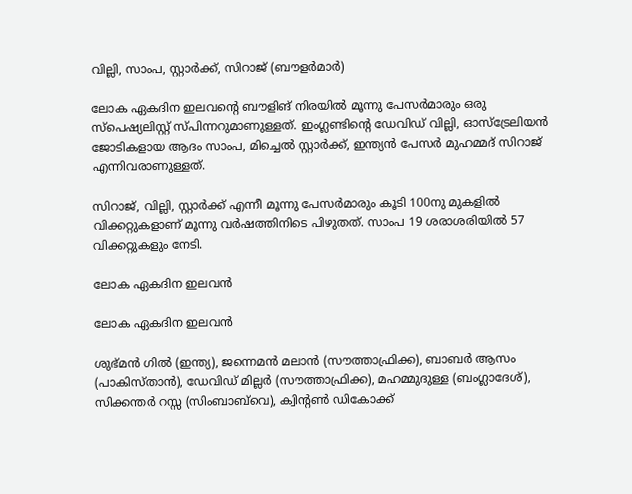വില്ലി, സാംപ, സ്റ്റാര്‍ക്ക്, സിറാജ് (ബൗളര്‍മാര്‍)

ലോക ഏകദിന ഇലവന്റെ ബൗളിങ് നിരയില്‍ മൂന്നു പേസര്‍മാരും ഒരു സ്‌പെഷ്യലിസ്റ്റ് സ്പിന്നറുമാണുള്ളത്. ഇംഗ്ലണ്ടിന്റെ ഡേവിഡ് വില്ലി, ഓസ്‌ട്രേലിയന്‍ ജോടികളായ ആദം സാംപ, മിച്ചെല്‍ സ്റ്റാര്‍ക്ക്, ഇന്ത്യന്‍ പേസര്‍ മുഹമ്മദ് സിറാജ് എന്നിവരാണുള്ളത്.

സിറാജ്, വില്ലി, സ്റ്റാര്‍ക്ക് എന്നീ മൂന്നു പേസര്‍മാരും കൂടി 100നു മുകളില്‍ വിക്കറ്റുകളാണ് മൂന്നു വര്‍ഷത്തിനിടെ പിഴുതത്. സാംപ 19 ശരാശരിയില്‍ 57 വിക്കറ്റുകളും നേടി.

ലോക ഏകദിന ഇലവന്‍

ലോക ഏകദിന ഇലവന്‍

ശുഭ്മന്‍ ഗില്‍ (ഇന്ത്യ), ജന്നെമന്‍ മലാന്‍ (സൗത്താഫ്രിക്ക), ബാബര്‍ ആസം (പാകിസ്താന്‍), ഡേവിഡ് മില്ലര്‍ (സൗത്താഫ്രിക്ക), മഹമ്മുദുള്ള (ബംഗ്ലാദേശ്), സിക്കന്തര്‍ റസ്സ (സിംബാബ്‌വെ), ക്വിന്റണ്‍ ഡികോക്ക്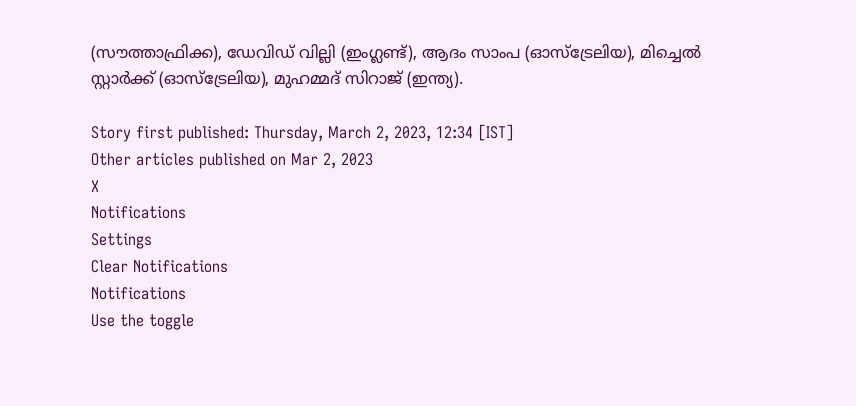(സൗത്താഫ്രിക്ക), ഡേവിഡ് വില്ലി (ഇംഗ്ലണ്ട്), ആദം സാംപ (ഓസ്‌ട്രേലിയ), മിച്ചെല്‍ സ്റ്റാര്‍ക്ക് (ഓസ്‌ട്രേലിയ), മുഹമ്മദ് സിറാജ് (ഇന്ത്യ).

Story first published: Thursday, March 2, 2023, 12:34 [IST]
Other articles published on Mar 2, 2023
X
Notifications
Settings
Clear Notifications
Notifications
Use the toggle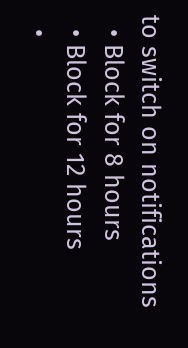to switch on notifications
  • Block for 8 hours
  • Block for 12 hours
  •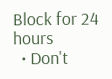Block for 24 hours
  • Don't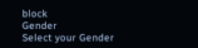block
Gender
Select your Gender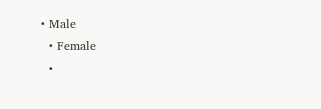• Male
  • Female
  •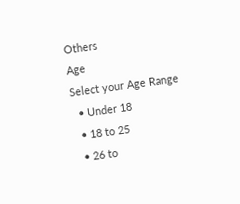Others
Age
Select your Age Range
  • Under 18
  • 18 to 25
  • 26 to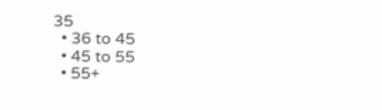35
  • 36 to 45
  • 45 to 55
  • 55+